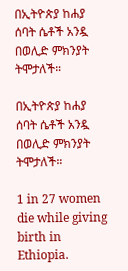በኢትዮጵያ ከሐያ ሰባት ሴቶች አንዷ በወሊድ ምክንያት ትሞታለች።

በኢትዮጵያ ከሐያ ሰባት ሴቶች አንዷ በወሊድ ምክንያት ትሞታለች።

1 in 27 women die while giving birth in Ethiopia.